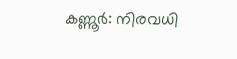കണ്ണൂർ: നിരവധി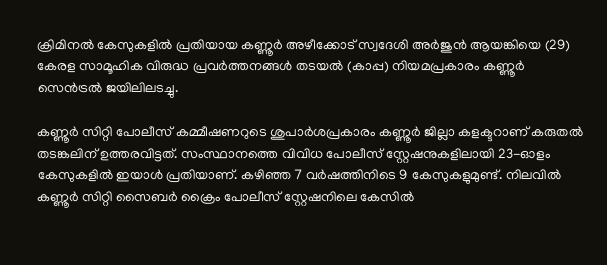ക്രിമിനൽ കേസുകളിൽ പ്രതിയായ കണ്ണൂർ അഴീക്കോട് സ്വദേശി അർജുൻ ആയങ്കിയെ (29) കേരള സാമൂഹിക വിരുദ്ധ പ്രവർത്തനങ്ങൾ തടയൽ (കാപ്പ) നിയമപ്രകാരം കണ്ണൂർ സെൻട്രൽ ജയിലിലടച്ചു.

കണ്ണൂർ സിറ്റി പോലീസ് കമ്മീഷണറുടെ ശുപാർശപ്രകാരം കണ്ണൂർ ജില്ലാ കളക്ടറാണ് കരുതൽ തടങ്കലിന് ഉത്തരവിട്ടത്. സംസ്ഥാനത്തെ വിവിധ പോലീസ് സ്റ്റേഷനുകളിലായി 23-ഓളം കേസുകളിൽ ഇയാൾ പ്രതിയാണ്. കഴിഞ്ഞ 7 വർഷത്തിനിടെ 9 കേസുകളുമുണ്ട്. നിലവിൽ കണ്ണൂർ സിറ്റി സൈബർ ക്രൈം പോലീസ് സ്റ്റേഷനിലെ കേസിൽ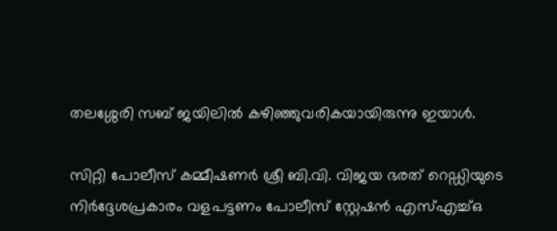തലശ്ശേരി സബ് ജയിലിൽ കഴിഞ്ഞുവരികയായിരുന്നു ഇയാൾ.

സിറ്റി പോലീസ് കമ്മീഷണർ ശ്രീ ബി.വി. വിജയ ഭരത് റെഡ്ഡിയുടെ നിർദ്ദേശപ്രകാരം വളപട്ടണം പോലീസ് സ്റ്റേഷൻ എസ്എച്ച്ഒ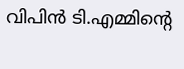വിപിൻ ടി.എമ്മിന്റെ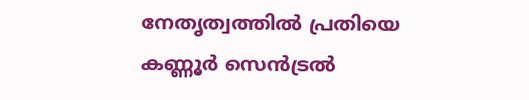നേതൃത്വത്തിൽ പ്രതിയെ കണ്ണൂർ സെൻട്രൽ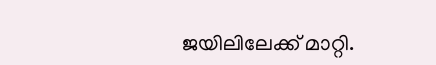ജയിലിലേക്ക് മാറ്റി.